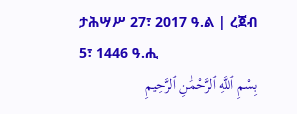ታሕሣሥ 27፣ 2017 ዓ.ል | ረጀብ 5፣ 1446 ዓ.ሒ
بِسْمِ ٱللَّهِ ٱلرَّحْمَٰنِ ٱلرَّحِيمِ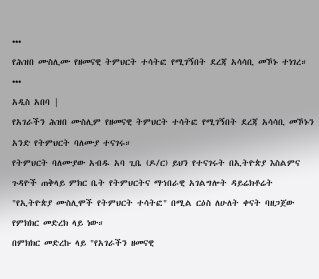•••
የሕዝበ ሙስሊሙ የዘመናዊ ትምህርት ተሳትፎ የሚገኝበት ደረጃ አሳሳቢ መኾኑ ተነገረ።
•••
አዲስ አበባ |
የአገራችን ሕዝበ ሙስሊም የዘመናዊ ትምህርት ተሳትፎ የሚገኝበት ደረጃ አሳሳቢ መኾኑን አንድ የትምህርት ባለሙያ ተናገሩ።
የትምህርት ባለሙያው አብዱ አባ ጊቤ (ዶ/ር) ይህን የተናገሩት በኢትዮጵያ እስልምና ጉዳዮች ጠቅላይ ምክር ቤት የትምህርትና ማኀበራዊ አገልግሎት ዳይሬክቶሬት "የኢትዮጵያ ሙስሊሞች የትምህርት ተሳትፎ" በሚል ርዕስ ለሁለት ቀናት ባዘጋጀው የምክክር መድረክ ላይ ነው።
በምክክር መድረኩ ላይ "የአገራችን ዘመናዊ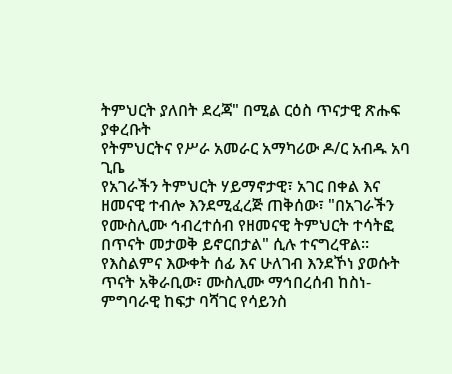ትምህርት ያለበት ደረጃ" በሚል ርዕስ ጥናታዊ ጽሑፍ ያቀረቡት
የትምህርትና የሥራ አመራር አማካሪው ዶ/ር አብዱ አባ ጊቤ
የአገራችን ትምህርት ሃይማኖታዊ፣ አገር በቀል እና ዘመናዊ ተብሎ እንደሚፈረጅ ጠቅሰው፣ "በአገራችን የሙስሊሙ ኅብረተሰብ የዘመናዊ ትምህርት ተሳትፎ በጥናት መታወቅ ይኖርበታል" ሲሉ ተናግረዋል።
የእስልምና እውቀት ሰፊ እና ሁለገብ እንደኾነ ያወሱት ጥናት አቅራቢው፣ ሙስሊሙ ማኅበረሰብ ከስነ-ምግባራዊ ከፍታ ባሻገር የሳይንስ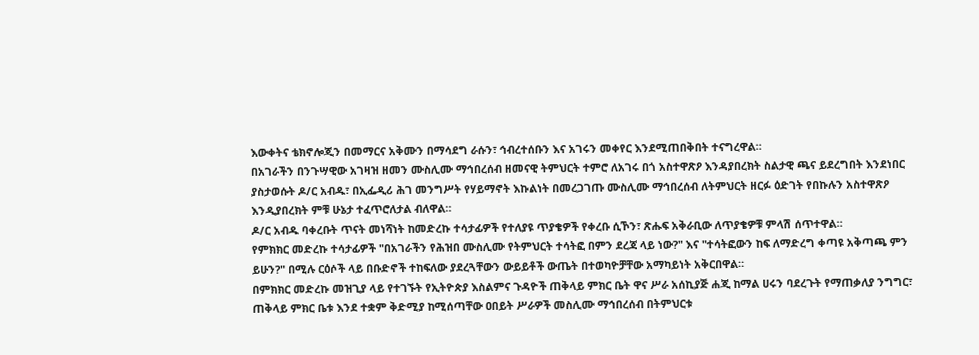እውቀትና ቴክኖሎጂን በመማርና አቅሙን በማሳደግ ራሱን፣ ኅብረተሰቡን እና አገሩን መቀየር እንደሚጠበቅበት ተናግረዋል።
በአገራችን በንጉሣዊው አገዛዝ ዘመን ሙስሊሙ ማኅበረሰብ ዘመናዊ ትምህርት ተምሮ ለአገሩ በጎ አስተዋጽዖ እንዳያበረክት ስልታዊ ጫና ይደረግበት እንደነበር ያስታወሱት ዶ/ር አብዱ፣ በኢፌዲሪ ሕገ መንግሥት የሃይማኖት እኩልነት በመረጋገጡ ሙስሊሙ ማኅበረሰብ ለትምህርት ዘርፉ ዕድገት የበኩሉን አስተዋጽዖ እንዲያበረክት ምቹ ሁኔታ ተፈጥሮለታል ብለዋል።
ዶ/ር አብዱ ባቀረቡት ጥናት መነሻነት ከመድረኩ ተሳታፊዎች የተለያዩ ጥያቄዎች የቀረቡ ሲኾን፣ ጽሑፍ አቅራቢው ለጥያቄዎቹ ምላሽ ሰጥተዋል።
የምክክር መድረኩ ተሳታፊዎች "በአገራችን የሕዝበ ሙስሊሙ የትምህርት ተሳትፎ በምን ደረጃ ላይ ነው?" እና "ተሳትፎውን ከፍ ለማድረግ ቀጣዩ አቅጣጫ ምን ይሁን?" በሚሉ ርዕሶች ላይ በቡድኖች ተከፍለው ያደረጓቸውን ውይይቶች ውጤት በተወካዮቻቸው አማካይነት አቅርበዋል።
በምክክር መድረኩ መዝጊያ ላይ የተገኙት የኢትዮጵያ እስልምና ጉዳዮች ጠቅላይ ምክር ቤት ዋና ሥራ አሰኪያጅ ሐጂ ከማል ሀሩን ባደረጉት የማጠቃለያ ንግግር፣ ጠቅላይ ምክር ቤቱ እንደ ተቋም ቅድሚያ ከሚሰጣቸው ዐበይት ሥራዎች መስሊሙ ማኅበረሰብ በትምህርቱ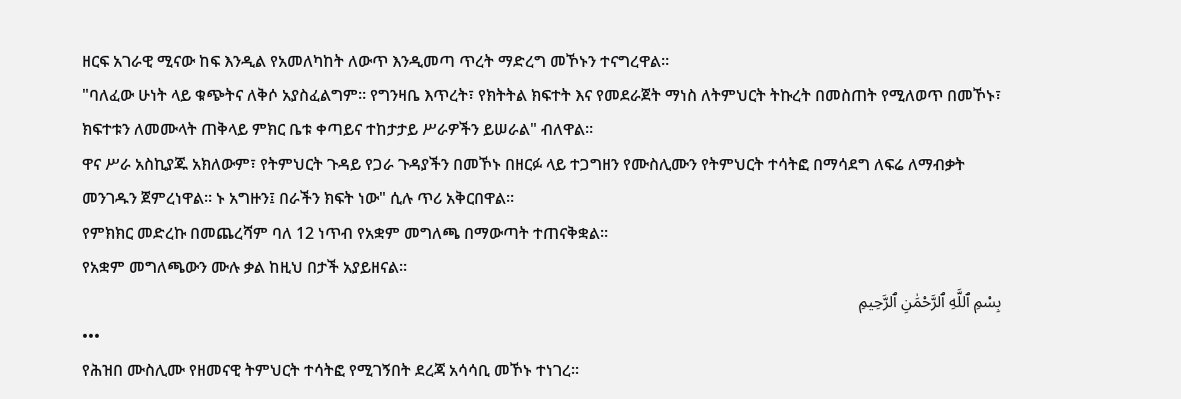ዘርፍ አገራዊ ሚናው ከፍ እንዲል የአመለካከት ለውጥ እንዲመጣ ጥረት ማድረግ መኾኑን ተናግረዋል።
"ባለፈው ሁነት ላይ ቁጭትና ለቅሶ አያስፈልግም። የግንዛቤ እጥረት፣ የክትትል ክፍተት እና የመደራጀት ማነስ ለትምህርት ትኩረት በመስጠት የሚለወጥ በመኾኑ፣ ክፍተቱን ለመሙላት ጠቅላይ ምክር ቤቱ ቀጣይና ተከታታይ ሥራዎችን ይሠራል" ብለዋል።
ዋና ሥራ አስኪያጁ አክለውም፣ የትምህርት ጉዳይ የጋራ ጉዳያችን በመኾኑ በዘርፉ ላይ ተጋግዘን የሙስሊሙን የትምህርት ተሳትፎ በማሳደግ ለፍሬ ለማብቃት መንገዱን ጀምረነዋል። ኑ አግዙን፤ በራችን ክፍት ነው" ሲሉ ጥሪ አቅርበዋል።
የምክክር መድረኩ በመጨረሻም ባለ 12 ነጥብ የአቋም መግለጫ በማውጣት ተጠናቅቋል።
የአቋም መግለጫውን ሙሉ ቃል ከዚህ በታች አያይዘናል።
بِسْمِ ٱللَّهِ ٱلرَّحْمَٰنِ ٱلرَّحِيمِ
•••
የሕዝበ ሙስሊሙ የዘመናዊ ትምህርት ተሳትፎ የሚገኝበት ደረጃ አሳሳቢ መኾኑ ተነገረ።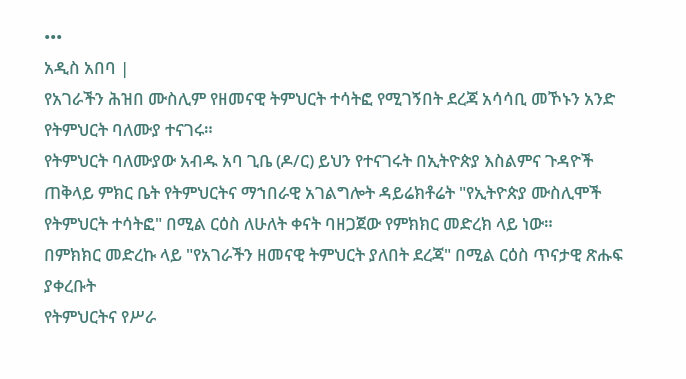•••
አዲስ አበባ |
የአገራችን ሕዝበ ሙስሊም የዘመናዊ ትምህርት ተሳትፎ የሚገኝበት ደረጃ አሳሳቢ መኾኑን አንድ የትምህርት ባለሙያ ተናገሩ።
የትምህርት ባለሙያው አብዱ አባ ጊቤ (ዶ/ር) ይህን የተናገሩት በኢትዮጵያ እስልምና ጉዳዮች ጠቅላይ ምክር ቤት የትምህርትና ማኀበራዊ አገልግሎት ዳይሬክቶሬት "የኢትዮጵያ ሙስሊሞች የትምህርት ተሳትፎ" በሚል ርዕስ ለሁለት ቀናት ባዘጋጀው የምክክር መድረክ ላይ ነው።
በምክክር መድረኩ ላይ "የአገራችን ዘመናዊ ትምህርት ያለበት ደረጃ" በሚል ርዕስ ጥናታዊ ጽሑፍ ያቀረቡት
የትምህርትና የሥራ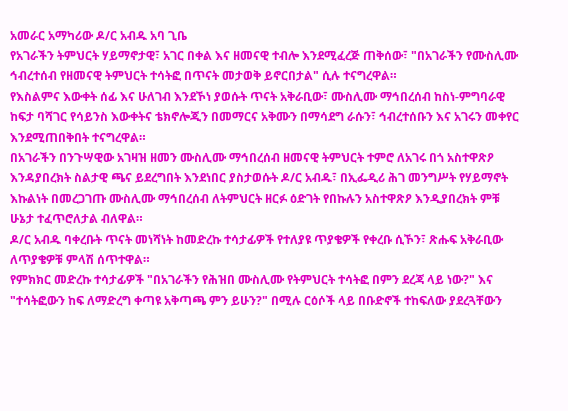አመራር አማካሪው ዶ/ር አብዱ አባ ጊቤ
የአገራችን ትምህርት ሃይማኖታዊ፣ አገር በቀል እና ዘመናዊ ተብሎ እንደሚፈረጅ ጠቅሰው፣ "በአገራችን የሙስሊሙ ኅብረተሰብ የዘመናዊ ትምህርት ተሳትፎ በጥናት መታወቅ ይኖርበታል" ሲሉ ተናግረዋል።
የእስልምና እውቀት ሰፊ እና ሁለገብ እንደኾነ ያወሱት ጥናት አቅራቢው፣ ሙስሊሙ ማኅበረሰብ ከስነ-ምግባራዊ ከፍታ ባሻገር የሳይንስ እውቀትና ቴክኖሎጂን በመማርና አቅሙን በማሳደግ ራሱን፣ ኅብረተሰቡን እና አገሩን መቀየር እንደሚጠበቅበት ተናግረዋል።
በአገራችን በንጉሣዊው አገዛዝ ዘመን ሙስሊሙ ማኅበረሰብ ዘመናዊ ትምህርት ተምሮ ለአገሩ በጎ አስተዋጽዖ እንዳያበረክት ስልታዊ ጫና ይደረግበት እንደነበር ያስታወሱት ዶ/ር አብዱ፣ በኢፌዲሪ ሕገ መንግሥት የሃይማኖት እኩልነት በመረጋገጡ ሙስሊሙ ማኅበረሰብ ለትምህርት ዘርፉ ዕድገት የበኩሉን አስተዋጽዖ እንዲያበረክት ምቹ ሁኔታ ተፈጥሮለታል ብለዋል።
ዶ/ር አብዱ ባቀረቡት ጥናት መነሻነት ከመድረኩ ተሳታፊዎች የተለያዩ ጥያቄዎች የቀረቡ ሲኾን፣ ጽሑፍ አቅራቢው ለጥያቄዎቹ ምላሽ ሰጥተዋል።
የምክክር መድረኩ ተሳታፊዎች "በአገራችን የሕዝበ ሙስሊሙ የትምህርት ተሳትፎ በምን ደረጃ ላይ ነው?" እና "ተሳትፎውን ከፍ ለማድረግ ቀጣዩ አቅጣጫ ምን ይሁን?" በሚሉ ርዕሶች ላይ በቡድኖች ተከፍለው ያደረጓቸውን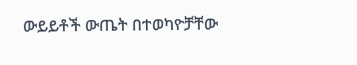ውይይቶች ውጤት በተወካዮቻቸው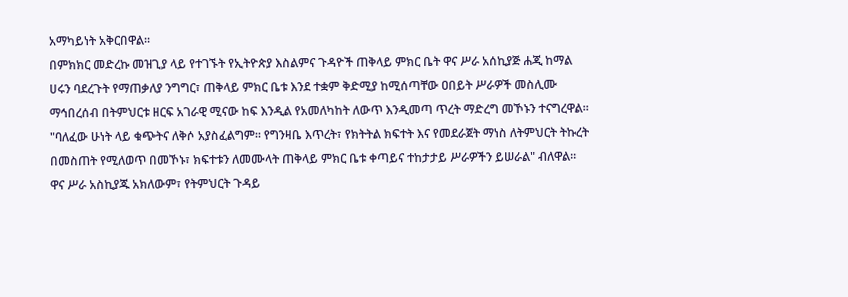አማካይነት አቅርበዋል።
በምክክር መድረኩ መዝጊያ ላይ የተገኙት የኢትዮጵያ እስልምና ጉዳዮች ጠቅላይ ምክር ቤት ዋና ሥራ አሰኪያጅ ሐጂ ከማል ሀሩን ባደረጉት የማጠቃለያ ንግግር፣ ጠቅላይ ምክር ቤቱ እንደ ተቋም ቅድሚያ ከሚሰጣቸው ዐበይት ሥራዎች መስሊሙ ማኅበረሰብ በትምህርቱ ዘርፍ አገራዊ ሚናው ከፍ እንዲል የአመለካከት ለውጥ እንዲመጣ ጥረት ማድረግ መኾኑን ተናግረዋል።
"ባለፈው ሁነት ላይ ቁጭትና ለቅሶ አያስፈልግም። የግንዛቤ እጥረት፣ የክትትል ክፍተት እና የመደራጀት ማነስ ለትምህርት ትኩረት በመስጠት የሚለወጥ በመኾኑ፣ ክፍተቱን ለመሙላት ጠቅላይ ምክር ቤቱ ቀጣይና ተከታታይ ሥራዎችን ይሠራል" ብለዋል።
ዋና ሥራ አስኪያጁ አክለውም፣ የትምህርት ጉዳይ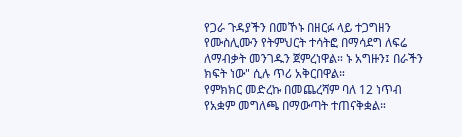የጋራ ጉዳያችን በመኾኑ በዘርፉ ላይ ተጋግዘን የሙስሊሙን የትምህርት ተሳትፎ በማሳደግ ለፍሬ ለማብቃት መንገዱን ጀምረነዋል። ኑ አግዙን፤ በራችን ክፍት ነው" ሲሉ ጥሪ አቅርበዋል።
የምክክር መድረኩ በመጨረሻም ባለ 12 ነጥብ የአቋም መግለጫ በማውጣት ተጠናቅቋል።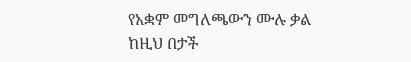የአቋም መግለጫውን ሙሉ ቃል ከዚህ በታች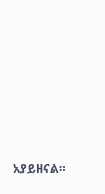አያይዘናል።